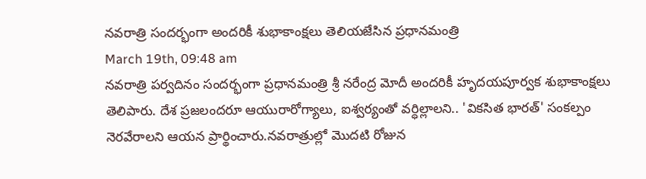నవరాత్రి సందర్భంగా అందరికీ శుభాకాంక్షలు తెలియజేసిన ప్రధానమంత్రి
March 19th, 09:48 am
నవరాత్రి పర్వదినం సందర్భంగా ప్రధానమంత్రి శ్రీ నరేంద్ర మోదీ అందరికీ హృదయపూర్వక శుభాకాంక్షలు తెలిపారు. దేశ ప్రజలందరూ ఆయురారోగ్యాలు, ఐశ్వర్యంతో వర్ధిల్లాలని.. 'వికసిత భారత్' సంకల్పం నెరవేరాలని ఆయన ప్రార్థించారు.నవరాత్రుల్లో మొదటి రోజున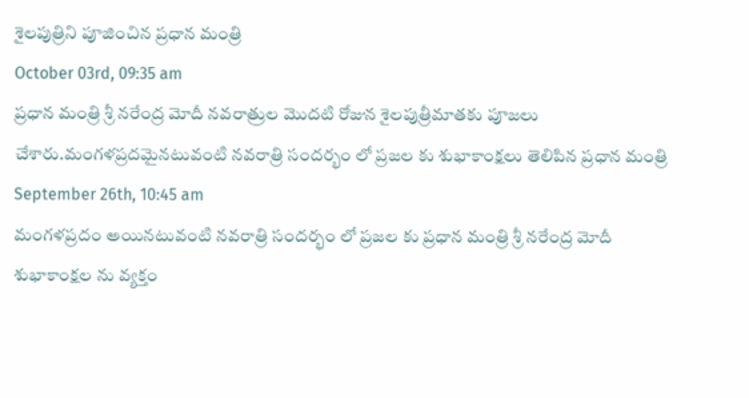శైలపుత్రిని పూజించిన ప్రధాన మంత్రి
October 03rd, 09:35 am
ప్రధాన మంత్రి శ్రీ నరేంద్ర మోదీ నవరాత్రుల మొదటి రోజున శైలపుత్రీమాతకు పూజలు చేశారు.మంగళప్రదమైనటువంటి నవరాత్రి సందర్భం లో ప్రజల కు శుభాకాంక్షలు తెలిపిన ప్రధాన మంత్రి
September 26th, 10:45 am
మంగళప్రదం అయినటువంటి నవరాత్రి సందర్భం లో ప్రజల కు ప్రధాన మంత్రి శ్రీ నరేంద్ర మోదీ శుభాకాంక్షల ను వ్యక్తం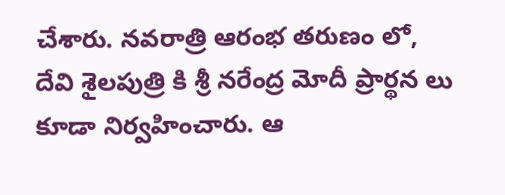చేశారు. నవరాత్రి ఆరంభ తరుణం లో, దేవి శైలపుత్రి కి శ్రీ నరేంద్ర మోదీ ప్రార్థన లు కూడా నిర్వహించారు. ఆ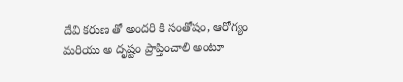దేవి కరుణ తో అందరి కి సంతోషం, ఆరోగ్యం మరియు అ దృష్టం ప్రాప్తించాలి అంటూ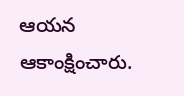ఆయన ఆకాంక్షించారు.